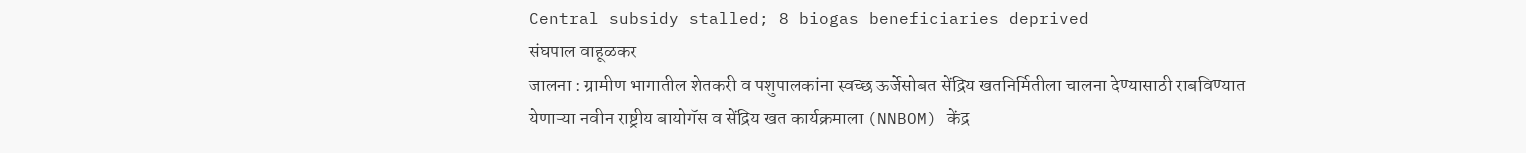Central subsidy stalled; 8 biogas beneficiaries deprived
संघपाल वाहूळकर
जालना : ग्रामीण भागातील शेतकरी व पशुपालकांना स्वच्छ ऊर्जेसोबत सेंद्रिय खतनिर्मितीला चालना देण्यासाठी राबविण्यात येणाऱ्या नवीन राष्ट्रीय बायोगॅस व सेंद्रिय खत कार्यक्रमाला (NNBOM) केंद्र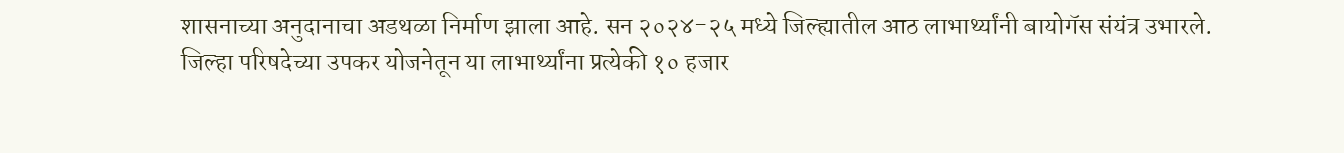शासनाच्या अनुदानाचा अडथळा निर्माण झाला आहे. सन २०२४-२५ मध्ये जिल्ह्यातील आठ लाभार्थ्यांनी बायोगॅस संयंत्र उभारले. जिल्हा परिषदेच्या उपकर योजनेतून या लाभार्थ्यांना प्रत्येकी १० हजार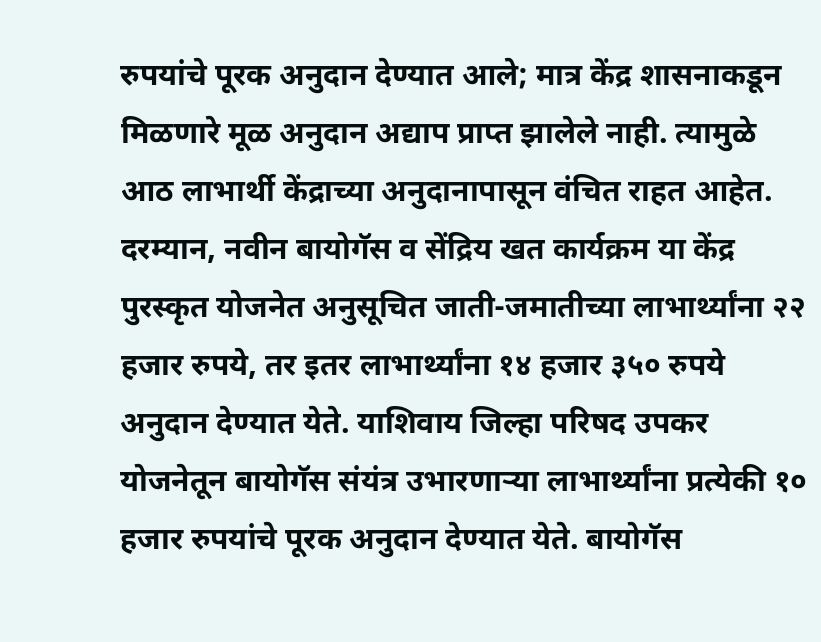रुपयांचे पूरक अनुदान देण्यात आले; मात्र केंद्र शासनाकडून मिळणारे मूळ अनुदान अद्याप प्राप्त झालेले नाही. त्यामुळे आठ लाभार्थी केंद्राच्या अनुदानापासून वंचित राहत आहेत.
दरम्यान, नवीन बायोगॅस व सेंद्रिय खत कार्यक्रम या केंद्र पुरस्कृत योजनेत अनुसूचित जाती-जमातीच्या लाभार्थ्यांना २२ हजार रुपये, तर इतर लाभार्थ्यांना १४ हजार ३५० रुपये अनुदान देण्यात येते. याशिवाय जिल्हा परिषद उपकर योजनेतून बायोगॅस संयंत्र उभारणाऱ्या लाभार्थ्यांना प्रत्येकी १० हजार रुपयांचे पूरक अनुदान देण्यात येते. बायोगॅस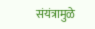संयंत्रामुळे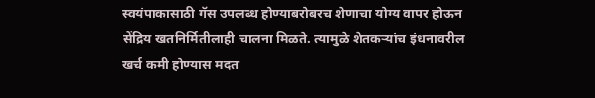स्वयंपाकासाठी गॅस उपलब्ध होण्याबरोबरच शेणाचा योग्य वापर होऊन सेंद्रिय खतनिर्मितीलाही चालना मिळते. त्यामुळे शेतकऱ्यांच इंधनावरील खर्च कमी होण्यास मदत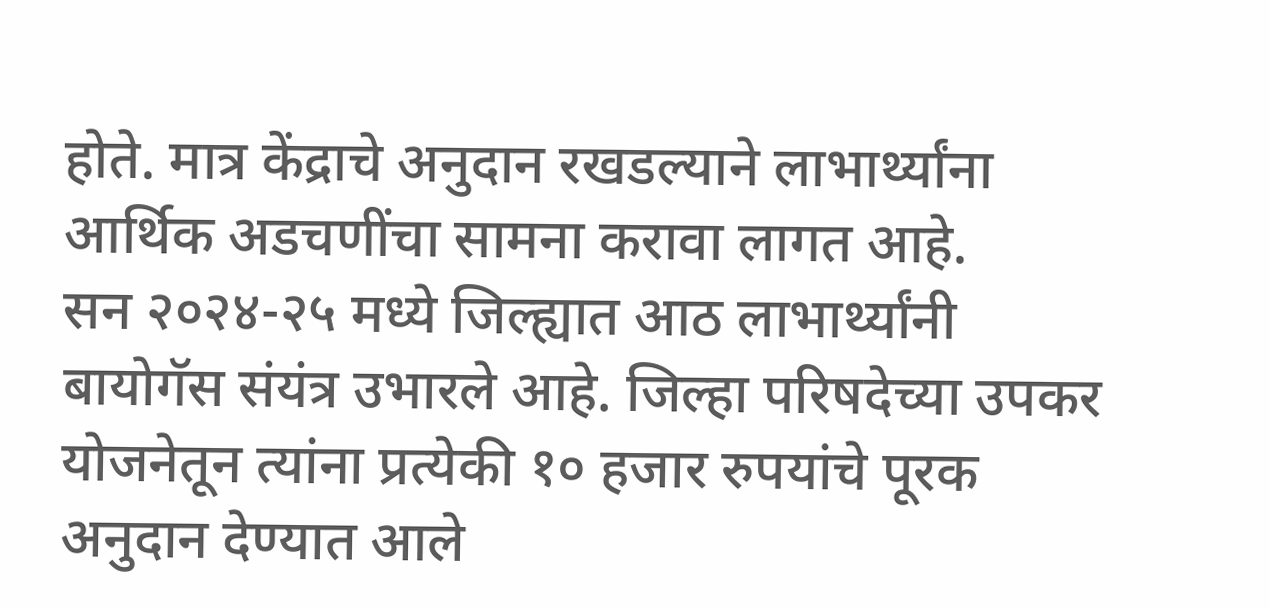होते. मात्र केंद्राचे अनुदान रखडल्याने लाभार्थ्यांना आर्थिक अडचणींचा सामना करावा लागत आहे.
सन २०२४-२५ मध्ये जिल्ह्यात आठ लाभार्थ्यांनी बायोगॅस संयंत्र उभारले आहे. जिल्हा परिषदेच्या उपकर योजनेतून त्यांना प्रत्येकी १० हजार रुपयांचे पूरक अनुदान देण्यात आले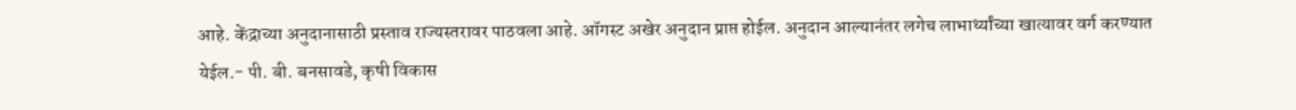आहे. केंद्राच्या अनुदानासाठी प्रस्ताव राज्यस्तरावर पाठवला आहे. ऑगस्ट अखेर अनुदान प्राप्त होईल. अनुदान आल्यानंतर लगेच लाभार्थ्यांच्या खात्यावर वर्ग करण्यात येईल.- पी. बी. बनसावडे, कृषी विकास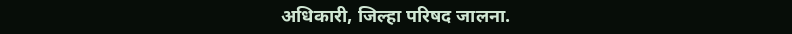अधिकारी, जिल्हा परिषद जालना.